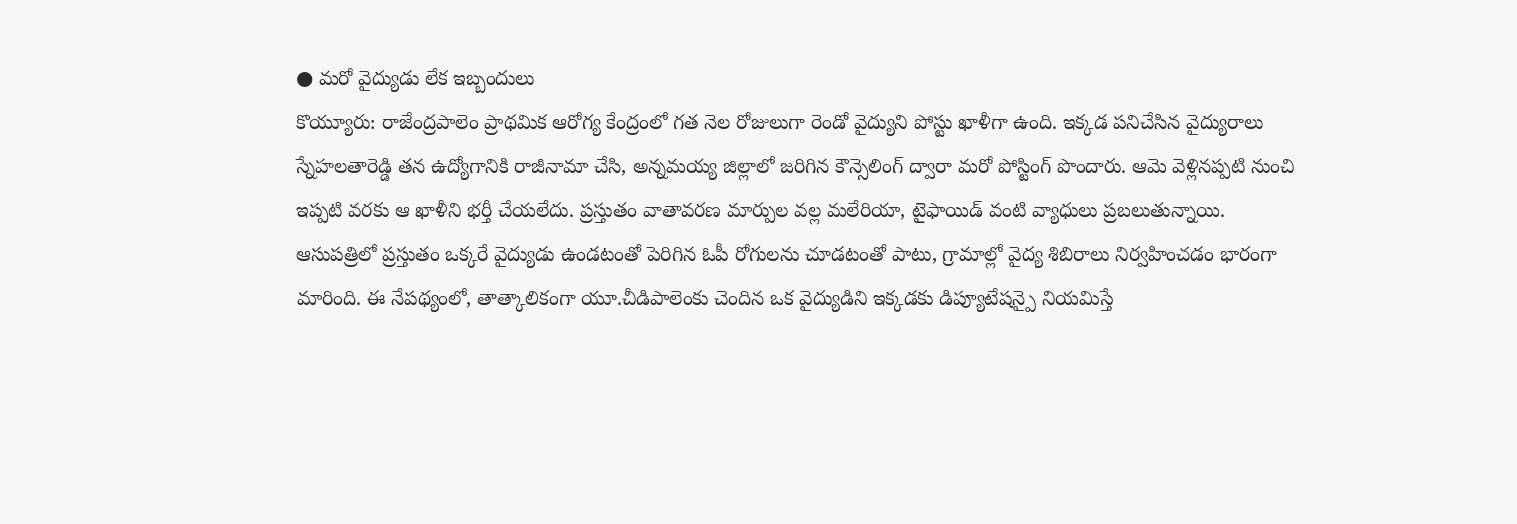● మరో వైద్యుడు లేక ఇబ్బందులు
కొయ్యూరు: రాజేంద్రపాలెం ప్రాథమిక ఆరోగ్య కేంద్రంలో గత నెల రోజులుగా రెండో వైద్యుని పోస్టు ఖాళీగా ఉంది. ఇక్కడ పనిచేసిన వైద్యురాలు స్నేహలతారెడ్డి తన ఉద్యోగానికి రాజీనామా చేసి, అన్నమయ్య జిల్లాలో జరిగిన కౌన్సెలింగ్ ద్వారా మరో పోస్టింగ్ పొందారు. ఆమె వెళ్లినప్పటి నుంచి ఇప్పటి వరకు ఆ ఖాళీని భర్తీ చేయలేదు. ప్రస్తుతం వాతావరణ మార్పుల వల్ల మలేరియా, టైఫాయిడ్ వంటి వ్యాధులు ప్రబలుతున్నాయి.
ఆసుపత్రిలో ప్రస్తుతం ఒక్కరే వైద్యుడు ఉండటంతో పెరిగిన ఓపీ రోగులను చూడటంతో పాటు, గ్రామాల్లో వైద్య శిబిరాలు నిర్వహించడం భారంగా మారింది. ఈ నేపథ్యంలో, తాత్కాలికంగా యూ.చీడిపాలెంకు చెందిన ఒక వైద్యుడిని ఇక్కడకు డిప్యూటేషన్పై నియమిస్తే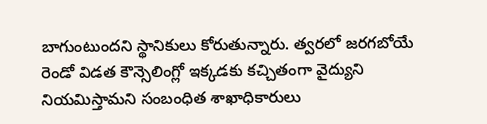బాగుంటుందని స్థానికులు కోరుతున్నారు. త్వరలో జరగబోయే రెండో విడత కౌన్సెలింగ్లో ఇక్కడకు కచ్చితంగా వైద్యుని నియమిస్తామని సంబంధిత శాఖాధికారులు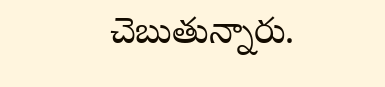చెబుతున్నారు.